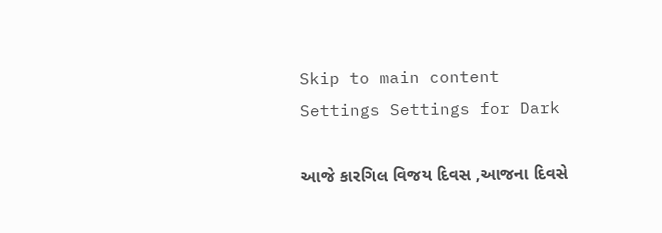Skip to main content
Settings Settings for Dark

આજે કારગિલ વિજય દિવસ ,આજના દિવસે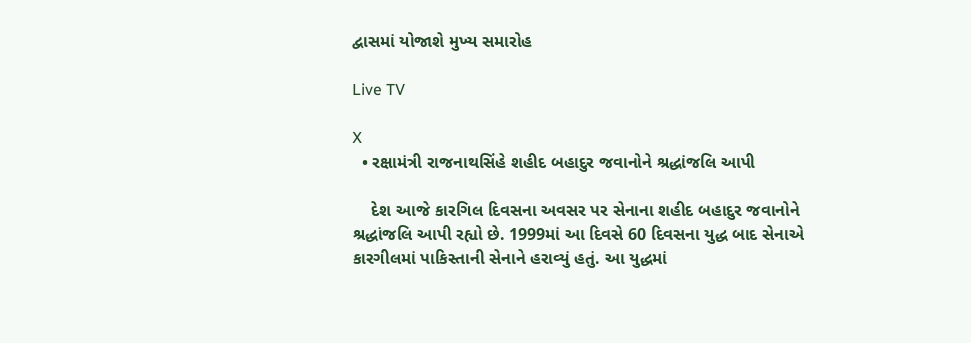દ્વાસમાં યોજાશે મુખ્ય સમારોહ

Live TV

X
  • રક્ષામંત્રી રાજનાથસિંહે શહીદ બહાદુર જવાનોને શ્રદ્ધાંજલિ આપી

    દેશ આજે કારગિલ દિવસના અવસર પર સેનાના શહીદ બહાદુર જવાનોને શ્રદ્ધાંજલિ આપી રહ્યો છે. 1999માં આ દિવસે 60 દિવસના યુદ્ધ બાદ સેનાએ કારગીલમાં પાકિસ્તાની સેનાને હરાવ્યું હતું. આ યુદ્ધમાં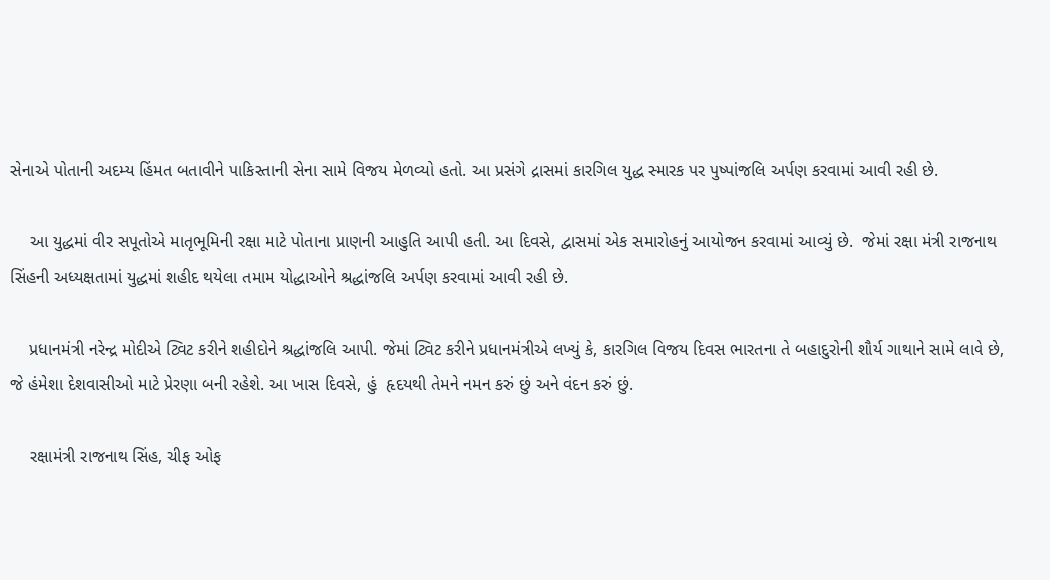સેનાએ પોતાની અદમ્ય હિંમત બતાવીને પાકિસ્તાની સેના સામે વિજય મેળવ્યો હતો. આ પ્રસંગે દ્રાસમાં કારગિલ યુદ્ધ સ્મારક પર પુષ્પાંજલિ અર્પણ કરવામાં આવી રહી છે.

    આ યુદ્ધમાં વીર સપૂતોએ માતૃભૂમિની રક્ષા માટે પોતાના પ્રાણની આહુતિ આપી હતી. આ દિવસે, દ્વાસમાં એક સમારોહનું આયોજન કરવામાં આવ્યું છે.  જેમાં રક્ષા મંત્રી રાજનાથ સિંહની અધ્યક્ષતામાં યુદ્ધમાં શહીદ થયેલા તમામ યોદ્ધાઓને શ્રદ્ધાંજલિ અર્પણ કરવામાં આવી રહી છે.

    પ્રધાનમંત્રી નરેન્દ્ર મોદીએ ટ્વિટ કરીને શહીદોને શ્રદ્ધાંજલિ આપી. જેમાં ટ્વિટ કરીને પ્રધાનમંત્રીએ લખ્યું કે, કારગિલ વિજય દિવસ ભારતના તે બહાદુરોની શૌર્ય ગાથાને સામે લાવે છે, જે હંમેશા દેશવાસીઓ માટે પ્રેરણા બની રહેશે. આ ખાસ દિવસે, હું  હૃદયથી તેમને નમન કરું છું અને વંદન કરું છું.

    રક્ષામંત્રી રાજનાથ સિંહ, ચીફ ઓફ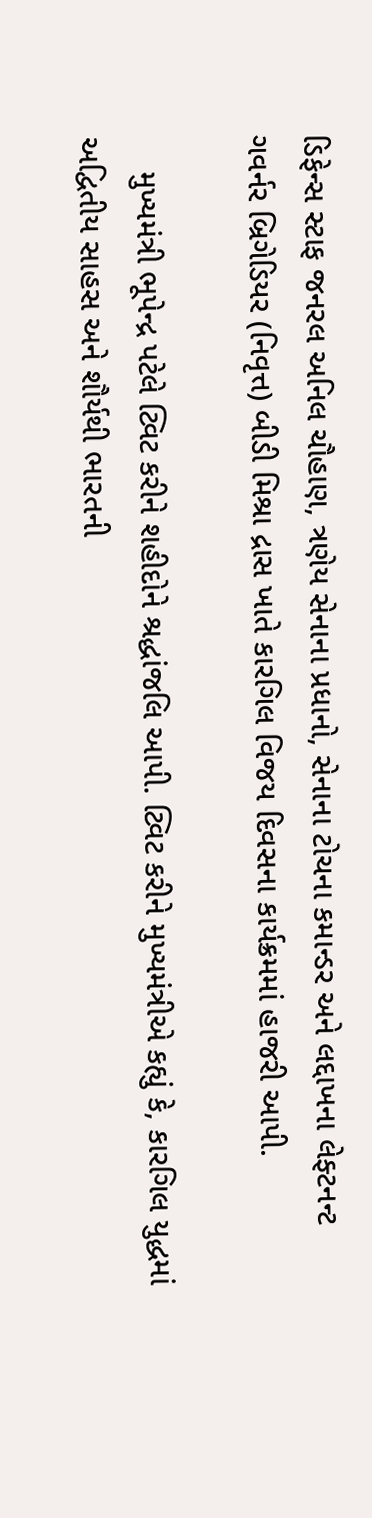ડિફેન્સ સ્ટાફ જનરલ અનિલ ચૌહાણ, ત્રણેય સેનાના પ્રધાનો, સેનાના ટોચના કમાન્ડર અને લદ્દાખના લેફ્ટનન્ટ ગવર્નર બ્રિગેડિયર (નિવૃત્ત) બીડી મિશ્રા દ્રાસ ખાતે કારગિલ વિજય દિવસના કાર્યક્રમમાં હાજરી આપી.

    મુખ્યમંત્રી ભૂપેન્દ્ર પટેલે ટ્વિટ કરીને શહીદોને શ્રદ્ધાંજલિ આપી. ટ્વિટ કરીને મુખ્યમંત્રીએ કહ્યું કે, કારગિલ યુદ્ધમાં અદ્વિતીય સાહસ અને શૌર્યથી ભારતની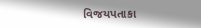વિજયપતાકા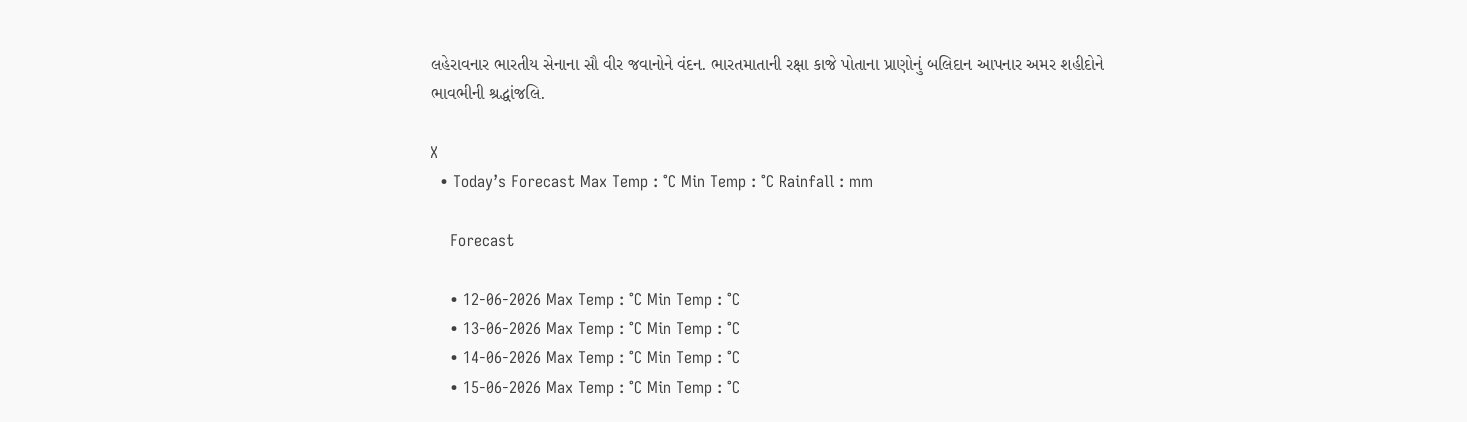લહેરાવનાર ભારતીય સેનાના સૌ વીર જવાનોને વંદન. ભારતમાતાની રક્ષા કાજે પોતાના પ્રાણોનું બલિદાન આપનાર અમર શહીદોને ભાવભીની શ્રદ્ધાંજલિ.

X
  • Today’s Forecast Max Temp : °C Min Temp : °C Rainfall : mm

    Forecast

    • 12-06-2026 Max Temp : °C Min Temp : °C
    • 13-06-2026 Max Temp : °C Min Temp : °C
    • 14-06-2026 Max Temp : °C Min Temp : °C
    • 15-06-2026 Max Temp : °C Min Temp : °C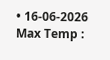• 16-06-2026 Max Temp :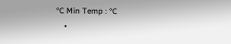°C Min Temp : °C
    •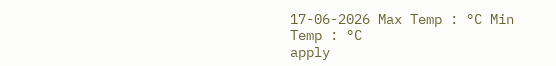17-06-2026 Max Temp : °C Min Temp : °C
apply